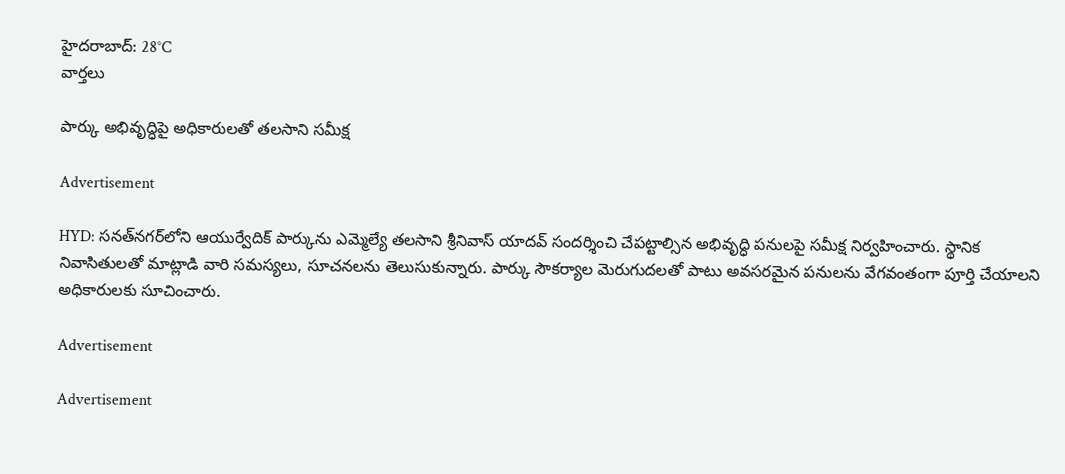హైదరాబాద్: 28°C
వార్తలు

పార్కు అభివృద్ధిపై అధికారులతో తలసాని సమీక్ష

Advertisement

HYD: సనత్‌నగర్‌లోని ఆయుర్వేదిక్ పార్కును ఎమ్మెల్యే తలసాని శ్రీనివాస్ యాదవ్ సందర్శించి చేపట్టాల్సిన అభివృద్ధి పనులపై సమీక్ష నిర్వహించారు. స్థానిక నివాసితులతో మాట్లాడి వారి సమస్యలు, సూచనలను తెలుసుకున్నారు. పార్కు సౌకర్యాల మెరుగుదలతో పాటు అవసరమైన పనులను వేగవంతంగా పూర్తి చేయాలని అధికారులకు సూచించారు.

Advertisement

Advertisement